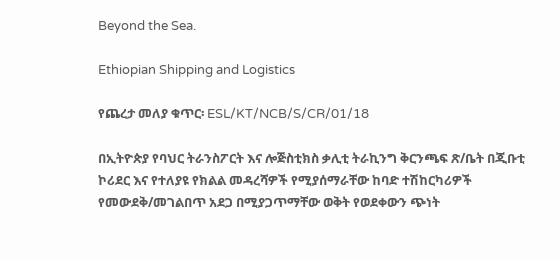Beyond the Sea.

Ethiopian Shipping and Logistics

የጨረታ መለያ ቁጥር፡ ESL/KT/NCB/S/CR/01/18

በኢትዮጵያ የባህር ትራንስፖርት እና ሎጅስቲክስ ቃሊቲ ትራኪንግ ቅርንጫፍ ጽ/ቤት በጂቡቲ ኮሪደር እና የተለያዩ የክልል መዳረሻዎች የሚያሰማራቸው ከባድ ተሽከርካሪዎች የመውደቅ/መገልበጥ አደጋ በሚያጋጥማቸው ወቅት የወደቀውን ጭነት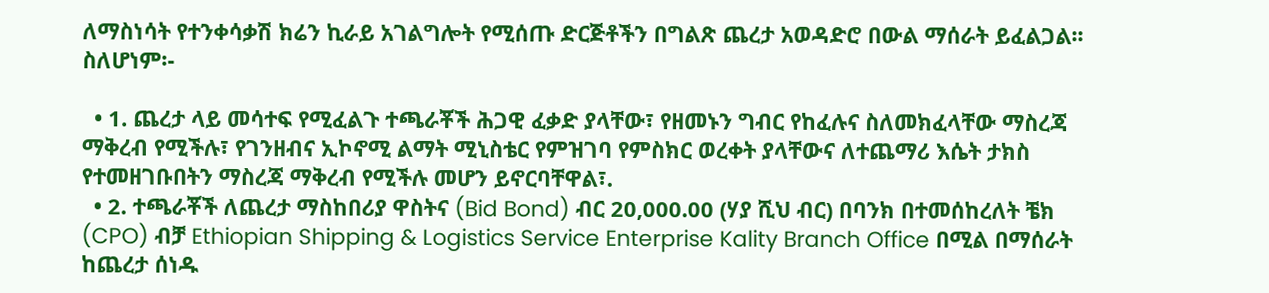ለማስነሳት የተንቀሳቃሽ ክሬን ኪራይ አገልግሎት የሚሰጡ ድርጅቶችን በግልጽ ጨረታ አወዳድሮ በውል ማሰራት ይፈልጋል፡፡ ስለሆነም፡-

  • 1. ጨረታ ላይ መሳተፍ የሚፈልጉ ተጫራቾች ሕጋዊ ፈቃድ ያላቸው፣ የዘመኑን ግብር የከፈሉና ስለመክፈላቸው ማስረጃ ማቅረብ የሚችሉ፣ የገንዘብና ኢኮኖሚ ልማት ሚኒስቴር የምዝገባ የምስክር ወረቀት ያላቸውና ለተጨማሪ እሴት ታክስ የተመዘገቡበትን ማስረጃ ማቅረብ የሚችሉ መሆን ይኖርባቸዋል፣.
  • 2. ተጫራቾች ለጨረታ ማስከበሪያ ዋስትና (Bid Bond) ብር 20,000.00 (ሃያ ሺህ ብር) በባንክ በተመሰከረለት ቼክ (CPO) ብቻ Ethiopian Shipping & Logistics Service Enterprise Kality Branch Office በሚል በማሰራት ከጨረታ ሰነዱ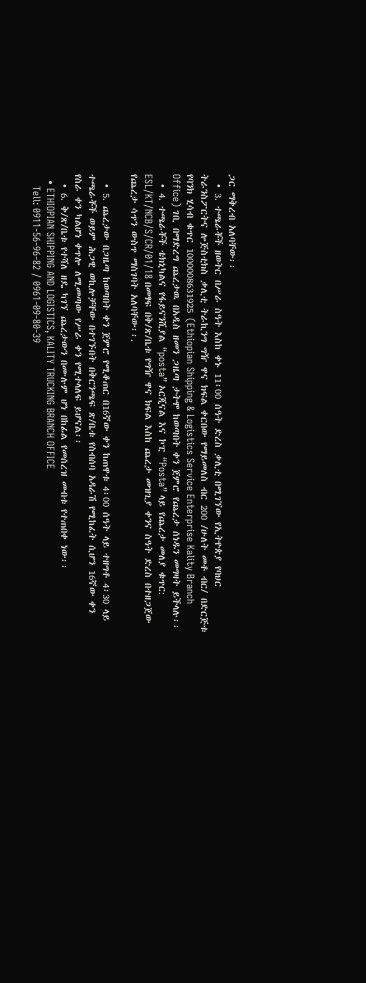ጋር ማቅረብ አለባቸው፡፡
  • 3. ተጫራቾች ዘወትር በሥራ ስዓት እስከ ቀኑ 11፡00 ሰዓት ድረስ ቃሊቲ በሚገኘው የኢትዮጵያ የባህር ትራንስፖርትና ሎጅስቲክስ ቃሊቲ ትራኪንግ ግዥ ዋና ክፍል ቀርበው የማይመለስ ብር 200 /ሁለት መቶ ብር/ በድርጅቱ የባንክ ሂሳብ ቁጥር 1000008631925 (Ethiopian Shipping & Logistics Service Enterprise Kality Branch Office) ገቢ በማድረግ ጨረታዉ በአዲስ ዘመን ጋዜጣ ታትሞ ከወጣበት ቀን ጀምሮ የጨረታ ሰነዱን መግዛት ይችላሉ፡፡
  • 4. ተጫራቾች ቴክኒካልና የፋይናንሺያል “posta” ኦርጂናል እና ኮፒ “Posta” ላይ የጨረታ መለያ ቁጥር: ESL/KT/NCB/S/CR/01/18 በመፃፍ በቅ/ጽ/ቤቱ የግዥ ዋና ክፍል እስከ ጨረታ መዝጊያ ቀንና ስዓት ድረስ በተዘጋጀው የጨረታ ሳጥን ውስጥ ማስገባት አለባቸው፡፡.

  • 5. ጨረታው በጋዜጣ ከወጣበት ቀን ጀምሮ የሚቆጠር በ16ኛው ቀን ከጠዋቱ 4፡00 ሰዓት ላይ ተዘግቶ 4፡30 ላይ ተጫራቾች ወይም ሕጋዊ ወኪሎቻቸው በተገኙበት በቅርንጫፍ ጽ/ቤቱ የስብሰባ አዳራሽ የሚከፈት ሲሆን 16ኛው ቀን የስራ ቀን ካልሆነ ቀጥሎ ለሚመጣው የሥራ ቀን የሚተላለፍ ይሆናል፡፡
  • 6. ቅ/ጽ/ቤቱ የተሻለ ዘዴ ካገኘ ጨረታውን በሙሉም ሆነ በከፊል የመሰረዝ መብቱ የተጠበቀ ነው፡፡
  • ETHIOPIAN SHIPPING AND LOGISTICS, KALITY TRUCKING BRANCH OFFICE
    Tell: 0911-56-96-82 / 0961-09-80-39